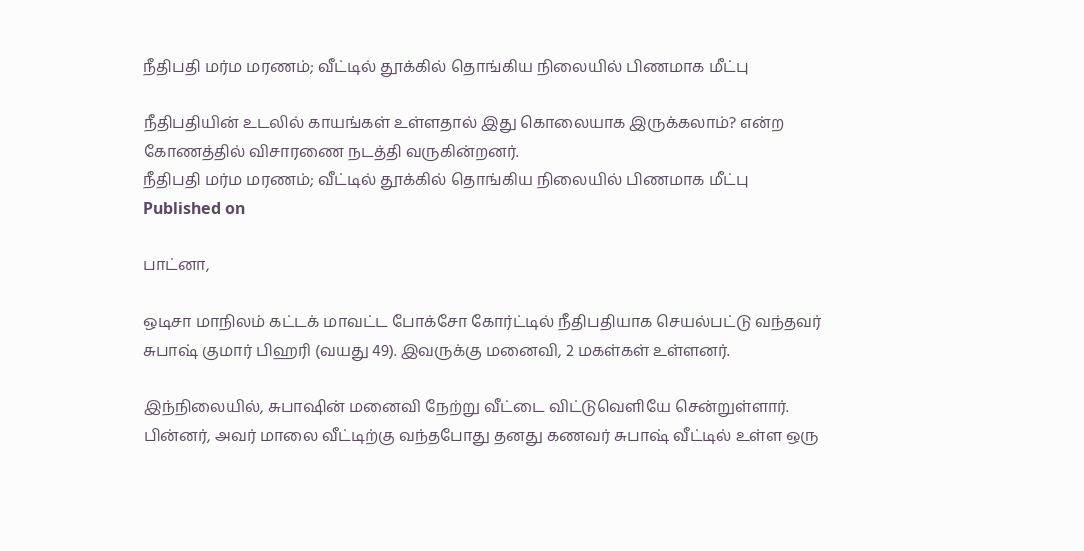நீதிபதி மர்ம மரணம்; வீட்டில் தூக்கில் தொங்கிய நிலையில் பிணமாக மீட்பு

நீதிபதியின் உடலில் காயங்கள் உள்ளதால் இது கொலையாக இருக்கலாம்? என்ற கோணத்தில் விசாரணை நடத்தி வருகின்றனர்.
நீதிபதி மர்ம மரணம்; வீட்டில் தூக்கில் தொங்கிய நிலையில் பிணமாக மீட்பு
Published on

பாட்னா,

ஒடிசா மாநிலம் கட்டக் மாவட்ட போக்சோ கோர்ட்டில் நீதிபதியாக செயல்பட்டு வந்தவர் சுபாஷ் குமார் பிஹரி (வயது 49). இவருக்கு மனைவி, 2 மகள்கள் உள்ளனர்.

இந்நிலையில், சுபாஷின் மனைவி நேற்று வீட்டை விட்டுவெளியே சென்றுள்ளார். பின்னர், அவர் மாலை வீட்டிற்கு வந்தபோது தனது கணவர் சுபாஷ் வீட்டில் உள்ள ஒரு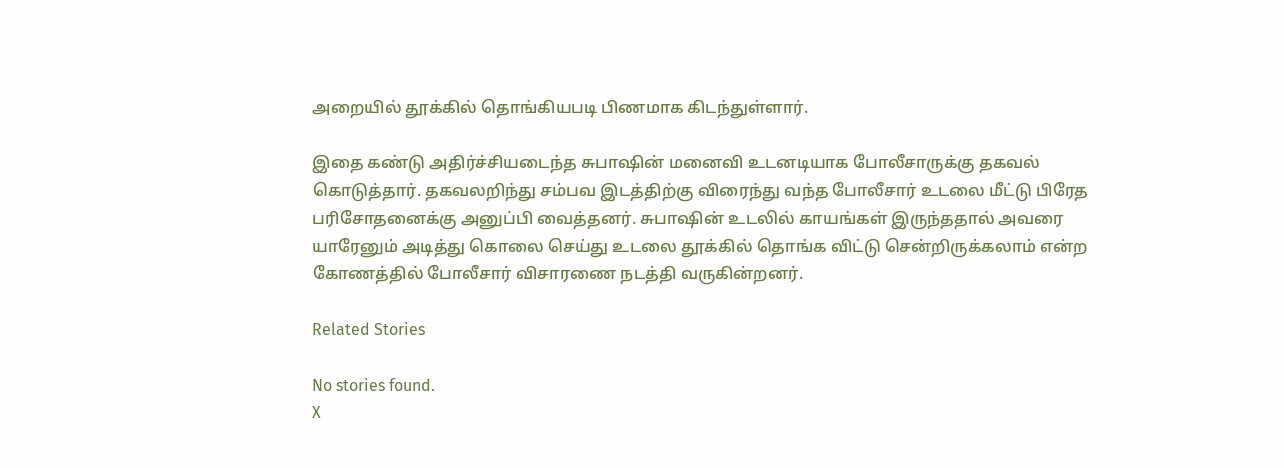அறையில் தூக்கில் தொங்கியபடி பிணமாக கிடந்துள்ளார்.

இதை கண்டு அதிர்ச்சியடைந்த சுபாஷின் மனைவி உடனடியாக போலீசாருக்கு தகவல் கொடுத்தார். தகவலறிந்து சம்பவ இடத்திற்கு விரைந்து வந்த போலீசார் உடலை மீட்டு பிரேத பரிசோதனைக்கு அனுப்பி வைத்தனர். சுபாஷின் உடலில் காயங்கள் இருந்ததால் அவரை யாரேனும் அடித்து கொலை செய்து உடலை தூக்கில் தொங்க விட்டு சென்றிருக்கலாம் என்ற கோணத்தில் போலீசார் விசாரணை நடத்தி வருகின்றனர்.

Related Stories

No stories found.
X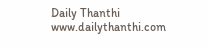Daily Thanthi
www.dailythanthi.com